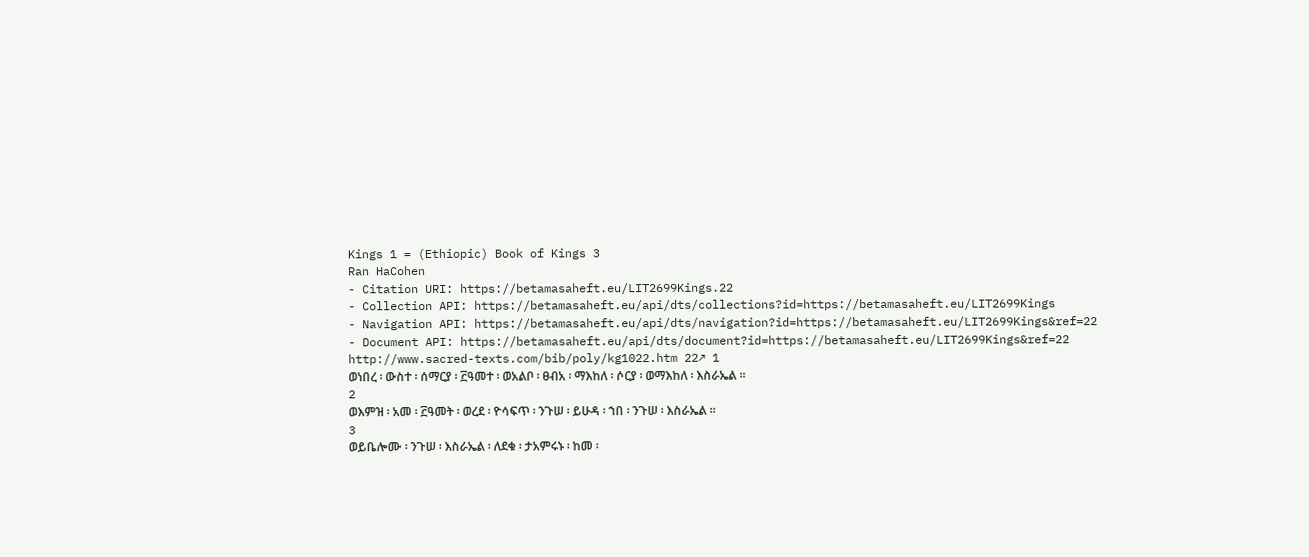Kings 1 = (Ethiopic) Book of Kings 3
Ran HaCohen
- Citation URI: https://betamasaheft.eu/LIT2699Kings.22
- Collection API: https://betamasaheft.eu/api/dts/collections?id=https://betamasaheft.eu/LIT2699Kings
- Navigation API: https://betamasaheft.eu/api/dts/navigation?id=https://betamasaheft.eu/LIT2699Kings&ref=22
- Document API: https://betamasaheft.eu/api/dts/document?id=https://betamasaheft.eu/LIT2699Kings&ref=22
http://www.sacred-texts.com/bib/poly/kg1022.htm 22↗ 1
ወነበረ ፡ ውስተ ፡ ሰማርያ ፡ ፫ዓመተ ፡ ወአልቦ ፡ ፀብአ ፡ ማእከለ ፡ ሶርያ ፡ ወማእከለ ፡ እስራኤል ።
2
ወእምዝ ፡ አመ ፡ ፫ዓመት ፡ ወረደ ፡ ዮሳፍጥ ፡ ንጉሠ ፡ ይሁዳ ፡ ኀበ ፡ ንጉሠ ፡ እስራኤል ።
3
ወይቤሎሙ ፡ ንጉሠ ፡ እስራኤል ፡ ለደቁ ፡ ታአምሩኑ ፡ ከመ ፡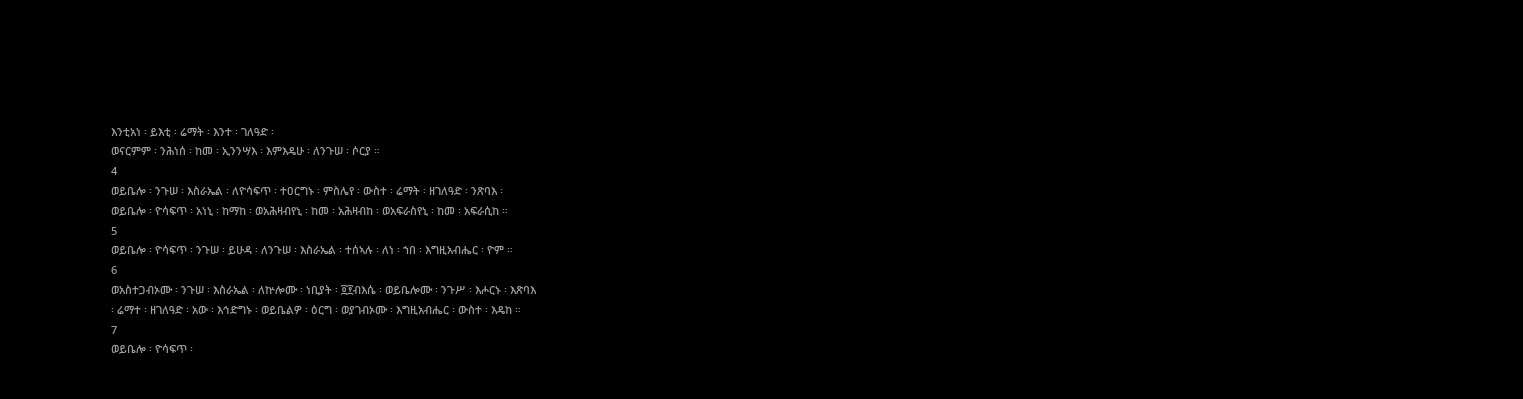እንቲአነ ፡ ይእቲ ፡ ሬማት ፡ እንተ ፡ ገለዓድ ፡
ወናርምም ፡ ንሕነሰ ፡ ከመ ፡ ኢንንሣእ ፡ እምእዴሁ ፡ ለንጉሠ ፡ ሶርያ ።
4
ወይቤሎ ፡ ንጉሠ ፡ እስራኤል ፡ ለዮሳፍጥ ፡ ተዐርግኑ ፡ ምስሌየ ፡ ውስተ ፡ ሬማት ፡ ዘገለዓድ ፡ ንጽባእ ፡
ወይቤሎ ፡ ዮሳፍጥ ፡ አነኒ ፡ ከማከ ፡ ወአሕዛብየኒ ፡ ከመ ፡ አሕዛብከ ፡ ወአፍራስየኒ ፡ ከመ ፡ አፍራሲከ ።
5
ወይቤሎ ፡ ዮሳፍጥ ፡ ንጉሠ ፡ ይሁዳ ፡ ለንጉሠ ፡ እስራኤል ፡ ተሰኣሉ ፡ ለነ ፡ ኀበ ፡ እግዚአብሔር ፡ ዮም ።
6
ወአስተጋብኦሙ ፡ ንጉሠ ፡ እስራኤል ፡ ለኵሎሙ ፡ ነቢያት ፡ ፬፻ብእሴ ፡ ወይቤሎሙ ፡ ንጉሥ ፡ እሖርኑ ፡ እጽባእ
፡ ሬማተ ፡ ዘገለዓድ ፡ አው ፡ እኅድግኑ ፡ ወይቤልዎ ፡ ዕርግ ፡ ወያገብኦሙ ፡ እግዚአብሔር ፡ ውስተ ፡ እዴከ ።
7
ወይቤሎ ፡ ዮሳፍጥ ፡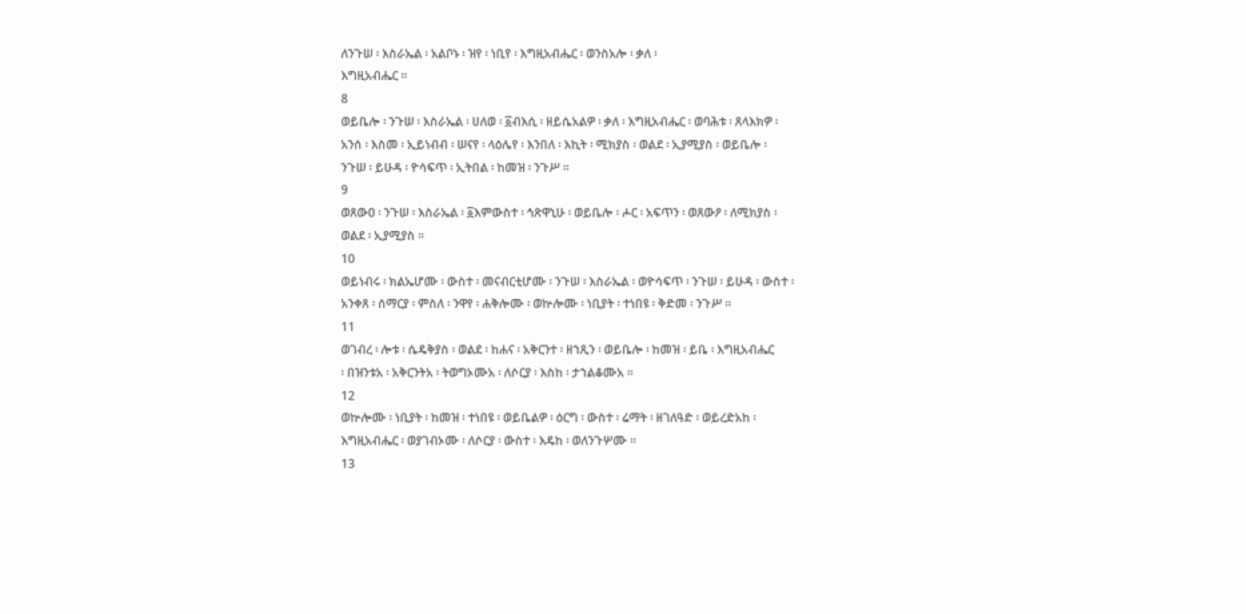ለንጉሠ ፡ እስራኤል ፡ አልቦኑ ፡ ዝየ ፡ ነቢየ ፡ እግዚአብሔር ፡ ወንስአሎ ፡ ቃለ ፡
እግዚአብሔር ።
8
ወይቤሎ ፡ ንጉሠ ፡ እስራኤል ፡ ሀለወ ፡ ፩ብእሲ ፡ ዘይሴአልዎ ፡ ቃለ ፡ እግዚአብሔር ፡ ወባሕቱ ፡ ጸላእክዎ ፡
አንሰ ፡ እስመ ፡ ኢይነብብ ፡ ሠናየ ፡ ላዕሌየ ፡ እንበለ ፡ እኪት ፡ ሚክያስ ፡ ወልደ ፡ ኢያሚያስ ፡ ወይቤሎ ፡
ንጉሠ ፡ ይሁዳ ፡ ዮሳፍጥ ፡ ኢትበል ፡ ከመዝ ፡ ንጉሥ ።
9
ወጸውዐ ፡ ንጉሠ ፡ እስራኤል ፡ ፩እምውስተ ፡ ኅጽዋኒሁ ፡ ወይቤሎ ፡ ሖር ፡ አፍጥን ፡ ወጸውዖ ፡ ለሚክያስ ፡
ወልደ ፡ ኢያሚያስ ።
10
ወይነብሩ ፡ ክልኤሆሙ ፡ ውስተ ፡ መናብርቲሆሙ ፡ ንጉሠ ፡ እስራኤል ፡ ወዮሳፍጥ ፡ ንጉሠ ፡ ይሁዳ ፡ ውስተ ፡
አንቀጸ ፡ ሰማርያ ፡ ምስለ ፡ ንዋየ ፡ ሐቅሎሙ ፡ ወኵሎሙ ፡ ነቢያት ፡ ተነበዩ ፡ ቅድመ ፡ ንጉሥ ።
11
ወገብረ ፡ ሎቱ ፡ ሴዴቅያስ ፡ ወልደ ፡ ከሐና ፡ አቅርንተ ፡ ዘኀጺን ፡ ወይቤሎ ፡ ከመዝ ፡ ይቤ ፡ እግዚአብሔር
፡ በዝንቱአ ፡ አቅርንትአ ፡ ትወግኦሙአ ፡ ለሶርያ ፡ እስከ ፡ ታኀልቆሙአ ።
12
ወኵሎሙ ፡ ነቢያት ፡ ከመዝ ፡ ተነበዩ ፡ ወይቤልዎ ፡ ዕርግ ፡ ውስተ ፡ ሬማት ፡ ዘገለዓድ ፡ ወይረድአከ ፡
እግዚአብሔር ፡ ወያገብኦሙ ፡ ለሶርያ ፡ ውስተ ፡ እዴከ ፡ ወለንጉሦሙ ።
13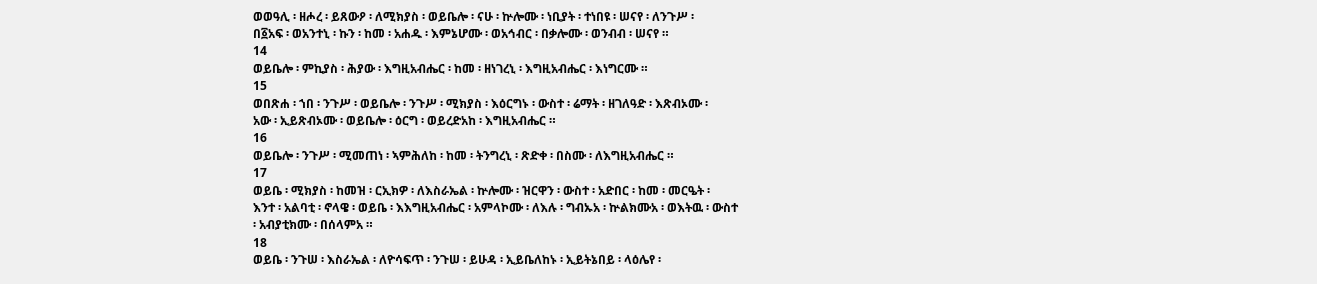ወወዓሊ ፡ ዘሖረ ፡ ይጸውዖ ፡ ለሚክያስ ፡ ወይቤሎ ፡ ናሁ ፡ ኵሎሙ ፡ ነቢያት ፡ ተነበዩ ፡ ሠናየ ፡ ለንጉሥ ፡
በ፩አፍ ፡ ወአንተኒ ፡ ኩን ፡ ከመ ፡ አሐዱ ፡ እምኔሆሙ ፡ ወአኅብር ፡ በቃሎሙ ፡ ወንብብ ፡ ሠናየ ።
14
ወይቤሎ ፡ ምኪያስ ፡ ሕያው ፡ እግዚአብሔር ፡ ከመ ፡ ዘነገረኒ ፡ እግዚአብሔር ፡ እነግርሙ ።
15
ወበጽሐ ፡ ኀበ ፡ ንጉሥ ፡ ወይቤሎ ፡ ንጉሥ ፡ ሚክያስ ፡ እዕርግኑ ፡ ውስተ ፡ ሬማት ፡ ዘገለዓድ ፡ እጽብኦሙ ፡
አው ፡ ኢይጽብኦሙ ፡ ወይቤሎ ፡ ዕርግ ፡ ወይረድአከ ፡ እግዚአብሔር ።
16
ወይቤሎ ፡ ንጉሥ ፡ ሚመጠነ ፡ ኣምሕለከ ፡ ከመ ፡ ትንግረኒ ፡ ጽድቀ ፡ በስሙ ፡ ለእግዚአብሔር ።
17
ወይቤ ፡ ሚክያስ ፡ ከመዝ ፡ ርኢክዎ ፡ ለእስራኤል ፡ ኵሎሙ ፡ ዝርዋን ፡ ውስተ ፡ አድበር ፡ ከመ ፡ መርዔት ፡
እንተ ፡ አልባቲ ፡ ኖላዌ ፡ ወይቤ ፡ እእግዚአብሔር ፡ አምላኮሙ ፡ ለእሉ ፡ ግብኡአ ፡ ኵልክሙአ ፡ ወእትዉ ፡ ውስተ
፡ አብያቲክሙ ፡ በሰላምአ ።
18
ወይቤ ፡ ንጉሠ ፡ እስራኤል ፡ ለዮሳፍጥ ፡ ንጉሠ ፡ ይሁዳ ፡ ኢይቤለከኑ ፡ ኢይትኔበይ ፡ ላዕሌየ ፡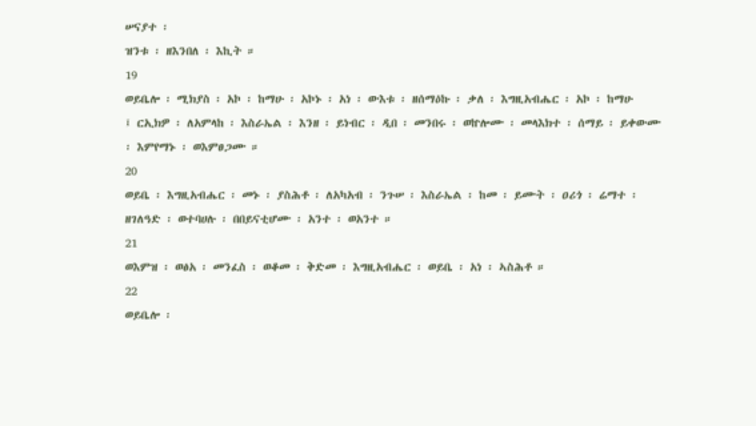ሠናያተ ፡
ዝንቱ ፡ ዘእንበለ ፡ እኪት ።
19
ወይቤሎ ፡ ሚክያስ ፡ አኮ ፡ ከማሁ ፡ አኮኑ ፡ አነ ፡ ውእቱ ፡ ዘሰማዕኩ ፡ ቃለ ፡ እግዚአብሔር ፡ አኮ ፡ ከማሁ
፤ ርኢክዎ ፡ ለአምላከ ፡ እስራኤል ፡ እንዘ ፡ ይነብር ፡ ዲበ ፡ መንበሩ ፡ ወኵሎሙ ፡ መላእክተ ፡ ሰማይ ፡ ይቀውሙ
፡ እምየማኑ ፡ ወእምፀጋሙ ።
20
ወይቤ ፡ እግዚአብሔር ፡ መኑ ፡ ያስሕቶ ፡ ለአካአብ ፡ ንጉሠ ፡ እስራኤል ፡ ከመ ፡ ይሙት ፡ ዐሪጎ ፡ ሬማተ ፡
ዘገለዓድ ፡ ወተባሀሉ ፡ በበይናቲሆሙ ፡ አንተ ፡ ወአንተ ።
21
ወእምዝ ፡ ወፅአ ፡ መንፈስ ፡ ወቆመ ፡ ቅድመ ፡ እግዚአብሔር ፡ ወይቤ ፡ አነ ፡ ኣስሕቶ ።
22
ወይቤሎ ፡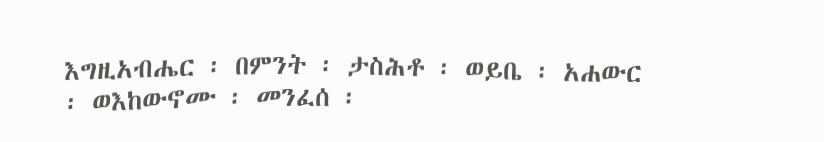እግዚአብሔር ፡ በምንት ፡ ታስሕቶ ፡ ወይቤ ፡ አሐውር ፡ ወእከውኖሙ ፡ መንፈሰ ፡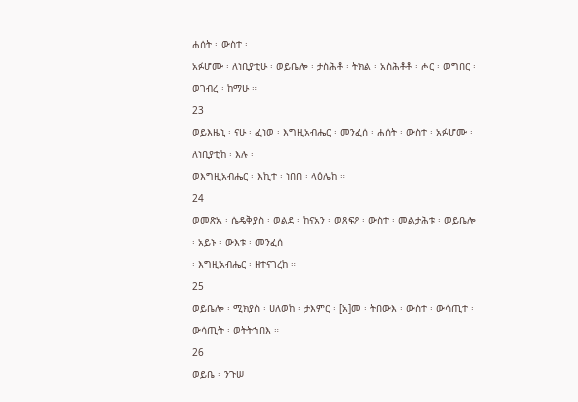ሐሰት ፡ ውስተ ፡
አፉሆሙ ፡ ለነቢያቲሁ ፡ ወይቤሎ ፡ ታስሕቶ ፡ ትክል ፡ አስሕቶቶ ፡ ሖር ፡ ወግበር ፡ ወገብረ ፡ ከማሁ ።
23
ወይእዜኒ ፡ ናሁ ፡ ፈነወ ፡ እግዚአብሔር ፡ መንፈሰ ፡ ሐሰት ፡ ውስተ ፡ አፉሆሙ ፡ ለነቢያቲከ ፡ እሉ ፡
ወእግዚአብሔር ፡ እኪተ ፡ ነበበ ፡ ላዕሌከ ።
24
ወመጽአ ፡ ሴዴቅያስ ፡ ወልደ ፡ ከናአን ፡ ወጸፍዖ ፡ ውስተ ፡ መልታሕቱ ፡ ወይቤሎ ፡ አይኑ ፡ ውእቱ ፡ መንፈሰ
፡ እግዚአብሔር ፡ ዘተናገረከ ።
25
ወይቤሎ ፡ ሚክያስ ፡ ሀለወከ ፡ ታእምር ፡ [አ]መ ፡ ትበውእ ፡ ውስተ ፡ ውሳጢተ ፡ ውሳጢት ፡ ወትትኀበእ ።
26
ወይቤ ፡ ንጉሠ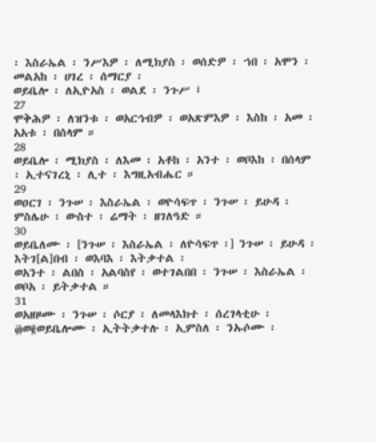፡ እስራኤል ፡ ንሥእዎ ፡ ለሚክያስ ፡ ወሰድዎ ፡ ኀበ ፡ አሞን ፡ መልአከ ፡ ሀገረ ፡ ሰማርያ ፡
ወይቤሎ ፡ ለኢዮአስ ፡ ወልደ ፡ ንጉሥ ፤
27
ሞቅሕዎ ፡ ለዝንቱ ፡ ወአርኅብዎ ፡ ወአጽምእዎ ፡ እስከ ፡ አመ ፡ አአቱ ፡ በሰላም ።
28
ወይቤሎ ፡ ሚክያስ ፡ ለእመ ፡ አቶከ ፡ አንተ ፡ ወቦእከ ፡ በሰላም ፡ ኢተናገረኒ ፡ ሊተ ፡ እግዚአብሔር ።
29
ወዐርገ ፡ ንጉሠ ፡ እስራኤል ፡ ወዮሳፍጥ ፡ ንጉሠ ፡ ይሁዳ ፡ ምስሌሁ ፡ ውስተ ፡ ሬማት ፡ ዘገለዓድ ።
30
ወይቤለሙ ፡ [ንጉሠ ፡ እስራኤል ፡ ለዮሳፍጥ ፡] ንጉሠ ፡ ይሁዳ ፡ እትገ[ል]በብ ፡ ወእባእ ፡ እትቃተል ፡
ወአንተ ፡ ልበስ ፡ አልባስየ ፡ ወተገልበበ ፡ ንጉሠ ፡ እስራኤል ፡ ወቦአ ፡ ይትቃተል ።
31
ወአዘዞሙ ፡ ንጉሠ ፡ ሶርያ ፡ ለመላእክተ ፡ ሰረገላቲሁ ፡ ፴ወ፪ወይቤሎሙ ፡ ኢትትቃተሉ ፡ ኢምስለ ፡ ንኡሶሙ ፡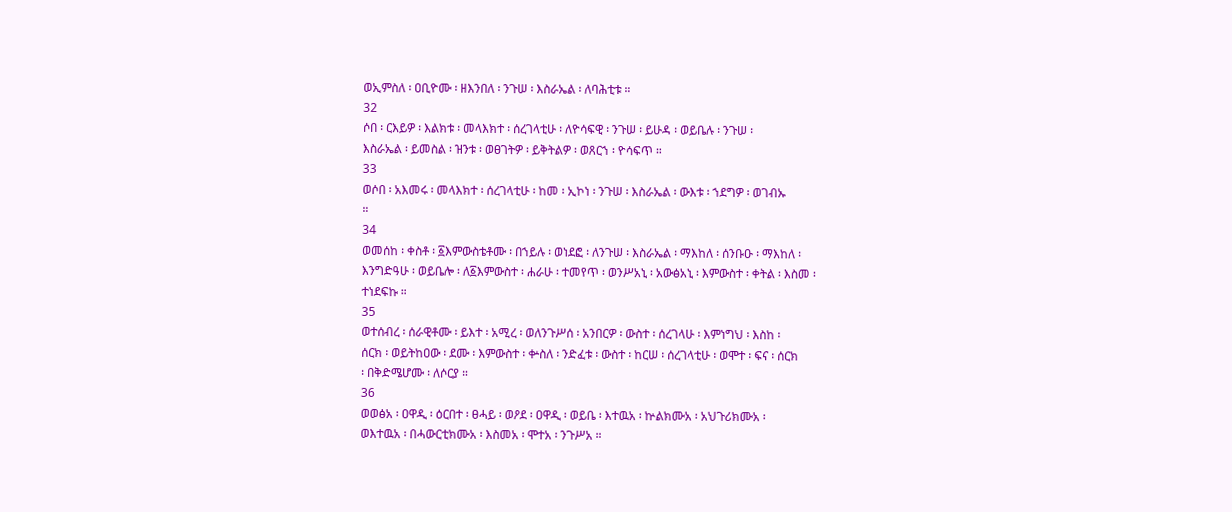ወኢምስለ ፡ ዐቢዮሙ ፡ ዘእንበለ ፡ ንጉሠ ፡ እስራኤል ፡ ለባሕቲቱ ።
32
ሶበ ፡ ርእይዎ ፡ እልክቱ ፡ መላእክተ ፡ ሰረገላቲሁ ፡ ለዮሳፍዊ ፡ ንጉሠ ፡ ይሁዳ ፡ ወይቤሉ ፡ ንጉሠ ፡
እስራኤል ፡ ይመስል ፡ ዝንቱ ፡ ወፀገትዎ ፡ ይቅትልዎ ፡ ወጸርኀ ፡ ዮሳፍጥ ።
33
ወሶበ ፡ አእመሩ ፡ መላእክተ ፡ ሰረገላቲሁ ፡ ከመ ፡ ኢኮነ ፡ ንጉሠ ፡ እስራኤል ፡ ውእቱ ፡ ኀደግዎ ፡ ወገብኡ
።
34
ወመሰከ ፡ ቀስቶ ፡ ፩እምውስቴቶሙ ፡ በኀይሉ ፡ ወነደፎ ፡ ለንጉሠ ፡ እስራኤል ፡ ማእከለ ፡ ሰንቡዑ ፡ ማእከለ ፡
እንግድዓሁ ፡ ወይቤሎ ፡ ለ፩እምውስተ ፡ ሐራሁ ፡ ተመየጥ ፡ ወንሥአኒ ፡ አውፅአኒ ፡ እምውስተ ፡ ቀትል ፡ እስመ ፡
ተነደፍኩ ።
35
ወተሰብረ ፡ ሰራዊቶሙ ፡ ይእተ ፡ አሚረ ፡ ወለንጉሥሰ ፡ አንበርዎ ፡ ውስተ ፡ ሰረገላሁ ፡ እምነግህ ፡ እስከ ፡
ሰርክ ፡ ወይትከዐው ፡ ደሙ ፡ እምውስተ ፡ ቍስለ ፡ ንድፈቱ ፡ ውስተ ፡ ከርሠ ፡ ሰረገላቲሁ ፡ ወሞተ ፡ ፍና ፡ ሰርክ
፡ በቅድሜሆሙ ፡ ለሶርያ ።
36
ወወፅአ ፡ ዐዋዲ ፡ ዕርበተ ፡ ፀሓይ ፡ ወዖደ ፡ ዐዋዲ ፡ ወይቤ ፡ እተዉአ ፡ ኵልክሙአ ፡ አህጉሪክሙአ ፡
ወእተዉአ ፡ በሓውርቲክሙአ ፡ እስመአ ፡ ሞተአ ፡ ንጉሥአ ።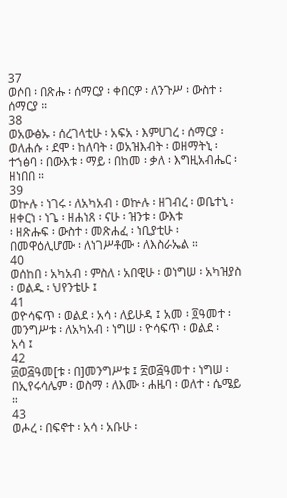37
ወሶበ ፡ በጽሑ ፡ ሰማርያ ፡ ቀበርዎ ፡ ለንጉሥ ፡ ውስተ ፡ ሰማርያ ።
38
ወአውፅኡ ፡ ሰረገላቲሁ ፡ አፍአ ፡ እምሀገረ ፡ ሰማርያ ፡ ወለሐሱ ፡ ደሞ ፡ ከለባት ፡ ወአዝእብት ፡ ወዘማትኒ ፡
ተኀፅባ ፡ በውእቱ ፡ ማይ ፡ በከመ ፡ ቃለ ፡ እግዚአብሔር ፡ ዘነበበ ።
39
ወኵሉ ፡ ነገሩ ፡ ለአካአብ ፡ ወኵሉ ፡ ዘገብረ ፡ ወቤተኒ ፡ ዘቀርነ ፡ ነጌ ፡ ዘሐነጸ ፡ ናሁ ፡ ዝንቱ ፡ ውእቱ
፡ ዘጽሑፍ ፡ ውስተ ፡ መጽሐፈ ፡ ነቢያቲሁ ፡ በመዋዕሊሆሙ ፡ ለነገሥቶሙ ፡ ለእስራኤል ።
40
ወሰከበ ፡ አካአብ ፡ ምስለ ፡ አበዊሁ ፡ ወነግሠ ፡ አካዝያስ ፡ ወልዱ ፡ ህየንቴሁ ፤
41
ወዮሳፍጥ ፡ ወልደ ፡ አሳ ፡ ለይሁዳ ፤ አመ ፡ ፬ዓመተ ፡ መንግሥቱ ፡ ለአካአብ ፡ ነግሠ ፡ ዮሳፍጥ ፡ ወልደ ፡
አሳ ፤
42
፴ወ፭ዓመ[ቱ ፡ በ]መንግሥቱ ፤ ፳ወ፭ዓመተ ፡ ነግሠ ፡ በኢየሩሳሌም ፡ ወስማ ፡ ለእሙ ፡ ሐዜባ ፡ ወለተ ፡ ሴሜይ
።
43
ወሖረ ፡ በፍኖተ ፡ አሳ ፡ አቡሁ ፡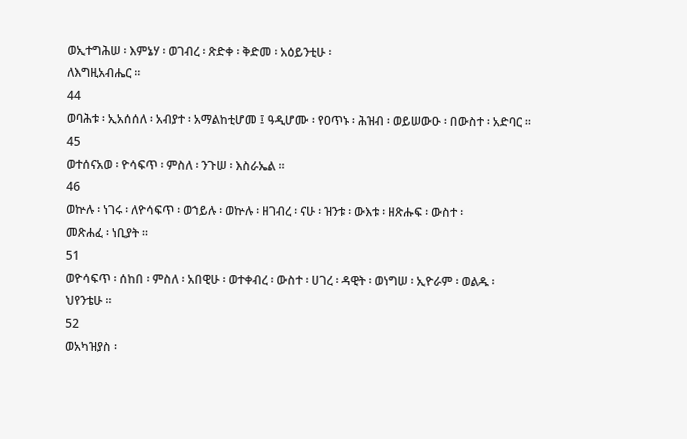ወኢተግሕሠ ፡ እምኔሃ ፡ ወገብረ ፡ ጽድቀ ፡ ቅድመ ፡ አዕይንቲሁ ፡
ለእግዚአብሔር ።
44
ወባሕቱ ፡ ኢአሰሰለ ፡ አብያተ ፡ አማልከቲሆመ ፤ ዓዲሆሙ ፡ የዐጥኑ ፡ ሕዝብ ፡ ወይሠውዑ ፡ በውስተ ፡ አድባር ።
45
ወተሰናአወ ፡ ዮሳፍጥ ፡ ምስለ ፡ ንጉሠ ፡ እስራኤል ።
46
ወኵሉ ፡ ነገሩ ፡ ለዮሳፍጥ ፡ ወኀይሉ ፡ ወኵሉ ፡ ዘገብረ ፡ ናሁ ፡ ዝንቱ ፡ ውእቱ ፡ ዘጽሑፍ ፡ ውስተ ፡
መጽሐፈ ፡ ነቢያት ።
51
ወዮሳፍጥ ፡ ሰከበ ፡ ምስለ ፡ አበዊሁ ፡ ወተቀብረ ፡ ውስተ ፡ ሀገረ ፡ ዳዊት ፡ ወነግሠ ፡ ኢዮራም ፡ ወልዱ ፡
ህየንቴሁ ።
52
ወአካዝያስ ፡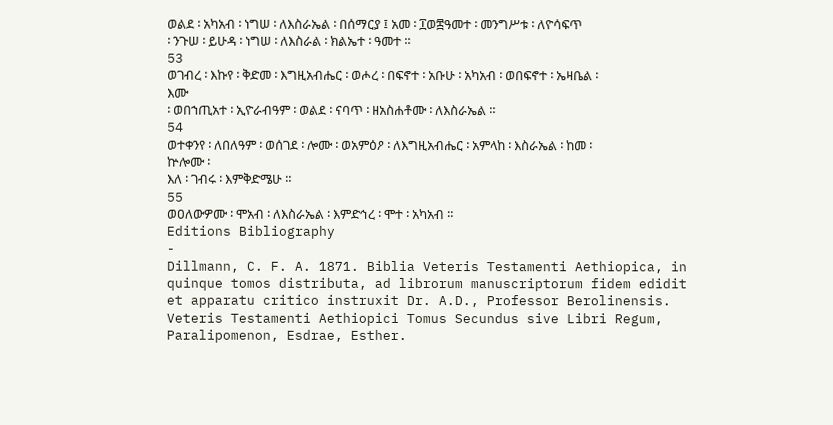ወልደ ፡ አካአብ ፡ ነግሠ ፡ ለእስራኤል ፡ በሰማርያ ፤ አመ ፡ ፲ወ፰ዓመተ ፡ መንግሥቱ ፡ ለዮሳፍጥ
፡ ንጉሠ ፡ ይሁዳ ፡ ነግሠ ፡ ለእስራል ፡ ክልኤተ ፡ ዓመተ ።
53
ወገብረ ፡ እኩየ ፡ ቅድመ ፡ እግዚአብሔር ፡ ወሖረ ፡ በፍኖተ ፡ አቡሁ ፡ አካአብ ፡ ወበፍኖተ ፡ ኤዛቤል ፡ እሙ
፡ ወበኀጢአተ ፡ ኢዮራብዓም ፡ ወልደ ፡ ናባጥ ፡ ዘአስሐቶሙ ፡ ለእስራኤል ።
54
ወተቀንየ ፡ ለበለዓም ፡ ወሰገደ ፡ ሎሙ ፡ ወአምዕዖ ፡ ለእግዚአብሔር ፡ አምላከ ፡ እስራኤል ፡ ከመ ፡ ኵሎሙ ፡
እለ ፡ ገብሩ ፡ እምቅድሜሁ ።
55
ወዐለውዎሙ ፡ ሞአብ ፡ ለእስራኤል ፡ እምድኅረ ፡ ሞተ ፡ አካአብ ።
Editions Bibliography
-
Dillmann, C. F. A. 1871. Biblia Veteris Testamenti Aethiopica, in quinque tomos distributa, ad librorum manuscriptorum fidem edidit et apparatu critico instruxit Dr. A.D., Professor Berolinensis. Veteris Testamenti Aethiopici Tomus Secundus sive Libri Regum, Paralipomenon, Esdrae, Esther.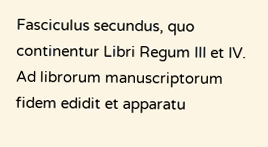Fasciculus secundus, quo continentur Libri Regum III et IV. Ad librorum manuscriptorum fidem edidit et apparatu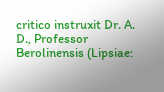critico instruxit Dr. A. D., Professor Berolinensis (Lipsiae: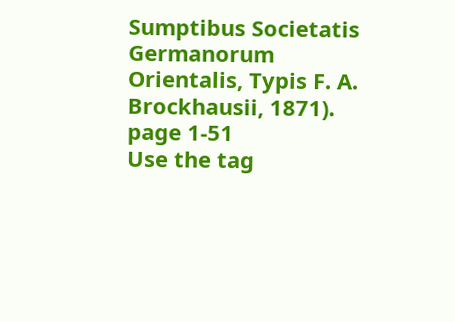Sumptibus Societatis Germanorum Orientalis, Typis F. A. Brockhausii, 1871). page 1-51
Use the tag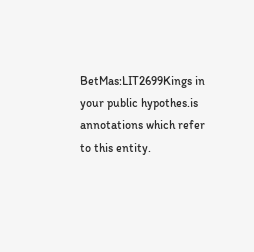BetMas:LIT2699Kings in your public hypothes.is annotations which refer to this entity.